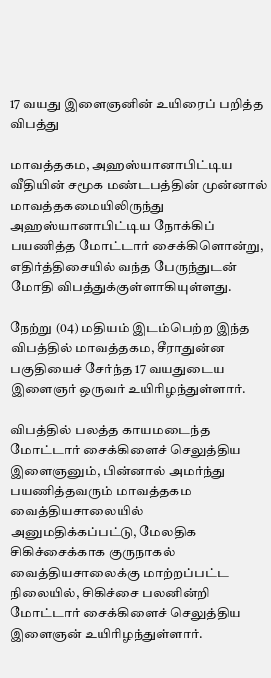17 வயது இளைஞனின் உயிரைப் பறித்த விபத்து

மாவத்தகம, அஹஸ்யானாபிட்டிய வீதியின் சமூக மண்டபத்தின் முன்னால் மாவத்தகமையிலிருந்து அஹஸ்யானாபிட்டிய நோக்கிப் பயணித்த மோட்டார் சைக்கிளொன்று, எதிர்த்திசையில் வந்த பேருந்துடன் மோதி விபத்துக்குள்ளாகியுள்ளது.

நேற்று (04) மதியம் இடம்பெற்ற இந்த விபத்தில் மாவத்தகம, சீராதுன்ன பகுதியைச் சேர்ந்த 17 வயதுடைய இளைஞர் ஒருவர் உயிரிழந்துள்ளார்.

விபத்தில் பலத்த காயமடைந்த மோட்டார் சைக்கிளைச் செலுத்திய இளைஞனும், பின்னால் அமர்ந்து பயணித்தவரும் மாவத்தகம வைத்தியசாலையில் அனுமதிக்கப்பட்டு, மேலதிக சிகிச்சைக்காக குருநாகல் வைத்தியசாலைக்கு மாற்றப்பட்ட நிலையில், சிகிச்சை பலனின்றி மோட்டார் சைக்கிளைச் செலுத்திய இளைஞன் உயிரிழந்துள்ளார்.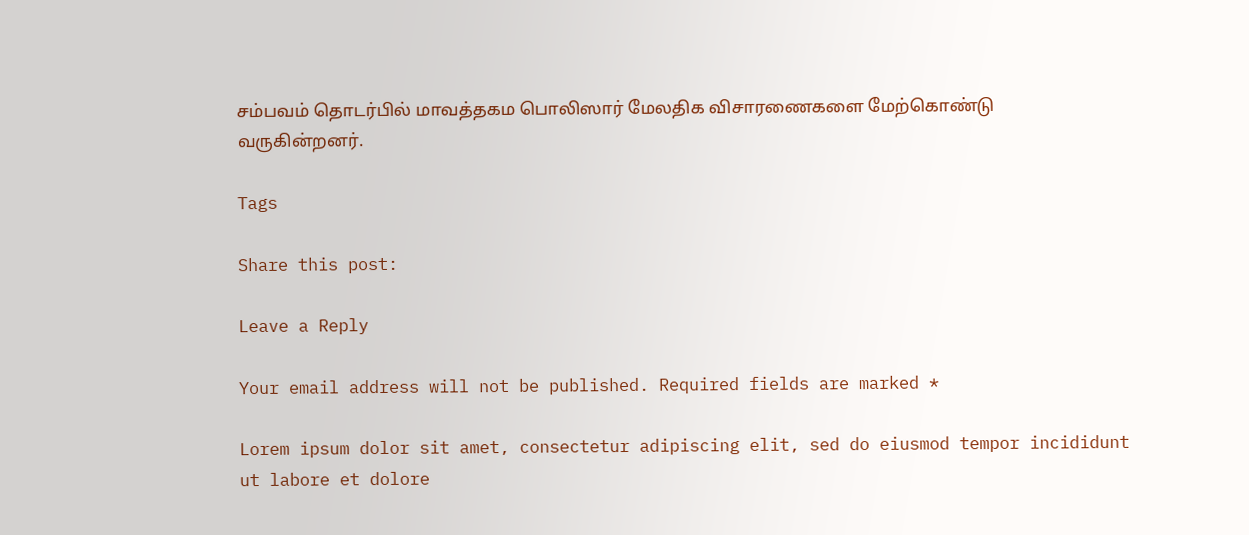சம்பவம் தொடர்பில் மாவத்தகம பொலிஸார் மேலதிக விசாரணைகளை மேற்கொண்டு வருகின்றனர்.

Tags

Share this post:

Leave a Reply

Your email address will not be published. Required fields are marked *

Lorem ipsum dolor sit amet, consectetur adipiscing elit, sed do eiusmod tempor incididunt ut labore et dolore